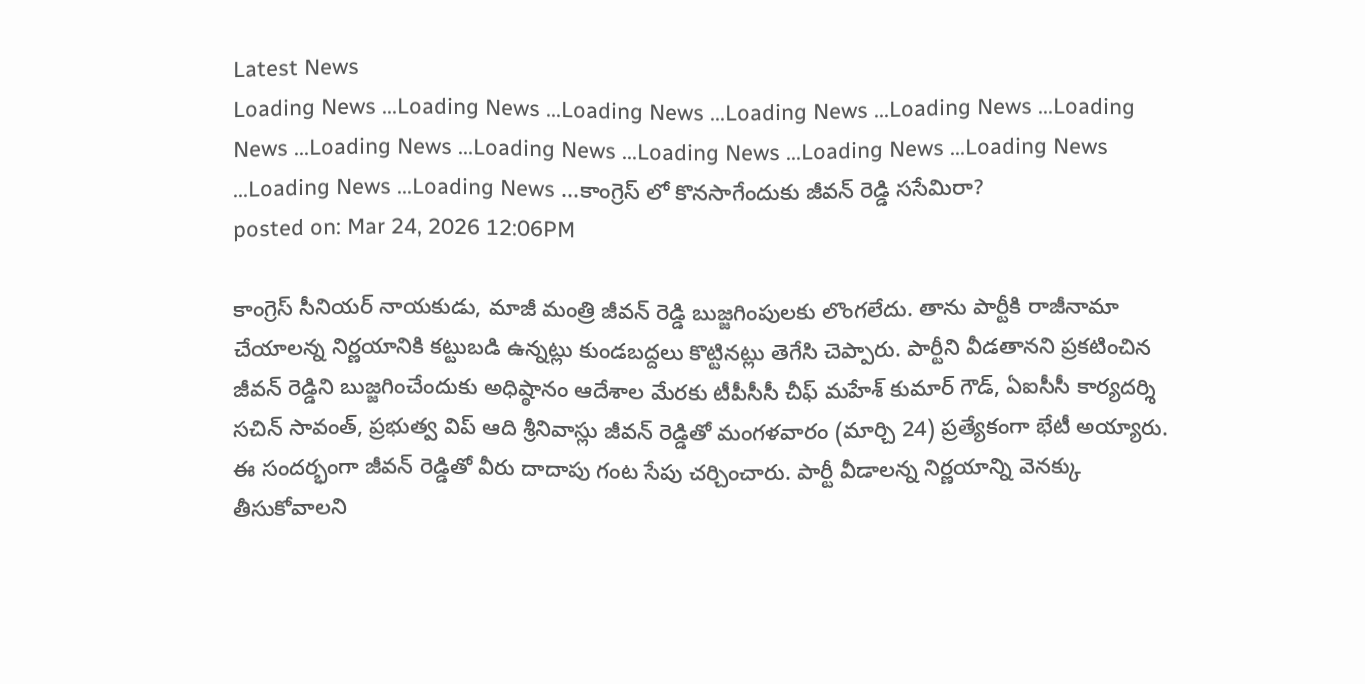Latest News
Loading News ...Loading News ...Loading News ...Loading News ...Loading News ...Loading News ...Loading News ...Loading News ...Loading News ...Loading News ...Loading News ...Loading News ...Loading News ...కాంగ్రెస్ లో కొనసాగేందుకు జీవన్ రెడ్డి ససేమిరా?
posted on: Mar 24, 2026 12:06PM

కాంగ్రెస్ సీనియర్ నాయకుడు, మాజీ మంత్రి జీవన్ రెడ్డి బుజ్జగింపులకు లొంగలేదు. తాను పార్టీకి రాజీనామా చేయాలన్న నిర్ణయానికి కట్టుబడి ఉన్నట్లు కుండబద్దలు కొట్టినట్లు తెగేసి చెప్పారు. పార్టీని వీడతానని ప్రకటించిన జీవన్ రెడ్డిని బుజ్జగించేందుకు అధిష్ఠానం ఆదేశాల మేరకు టీపీసీసీ చీఫ్ మహేశ్ కుమార్ గౌడ్, ఏఐసీసీ కార్యదర్శి సచిన్ సావంత్, ప్రభుత్వ విప్ ఆది శ్రీనివాస్లు జీవన్ రెడ్డితో మంగళవారం (మార్చి 24) ప్రత్యేకంగా భేటీ అయ్యారు.
ఈ సందర్భంగా జీవన్ రెడ్డితో వీరు దాదాపు గంట సేపు చర్చించారు. పార్టీ వీడాలన్న నిర్ణయాన్ని వెనక్కు తీసుకోవాలని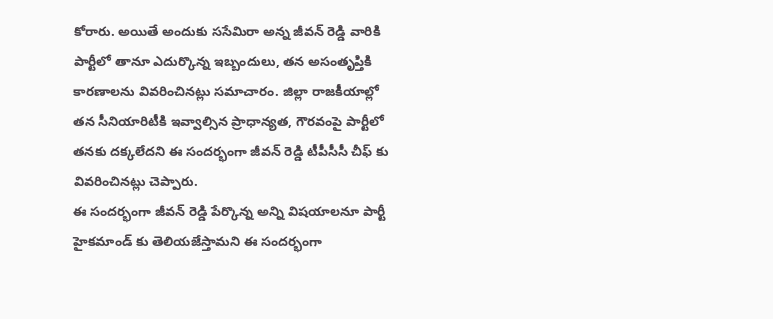కోరారు. అయితే అందుకు ససేమిరా అన్న జీవన్ రెడ్డి వారికి పార్టీలో తానూ ఎదుర్కొన్న ఇబ్బందులు, తన అసంతృప్తికి కారణాలను వివరించినట్లు సమాచారం. జిల్లా రాజకీయాల్లో తన సీనియారిటీకి ఇవ్వాల్సిన ప్రాధాన్యత, గౌరవంపై పార్టీలో తనకు దక్కలేదని ఈ సందర్భంగా జీవన్ రెడ్డి టీపీసీసీ చీఫ్ కు వివరించినట్లు చెప్పారు.
ఈ సందర్భంగా జీవన్ రెడ్డి పేర్కొన్న అన్ని విషయాలనూ పార్టీ హైకమాండ్ కు తెలియజేస్తామని ఈ సందర్భంగా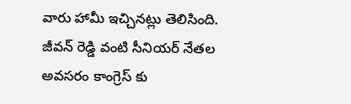వారు హామీ ఇచ్చినట్లు తెలిసింది. జీవన్ రెడ్డి వంటి సీనియర్ నేతల అవసరం కాంగ్రెస్ కు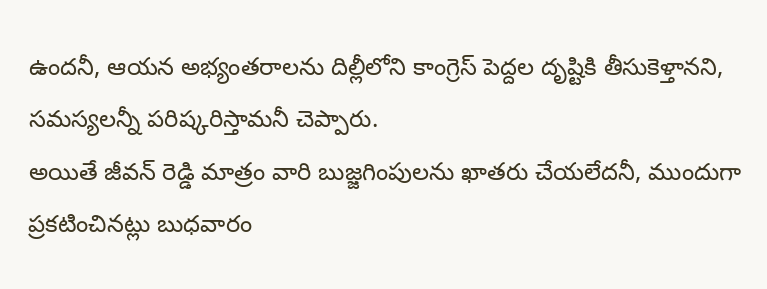ఉందనీ, ఆయన అభ్యంతరాలను దిల్లీలోని కాంగ్రెస్ పెద్దల దృష్టికి తీసుకెళ్తానని, సమస్యలన్నీ పరిష్కరిస్తామనీ చెప్పారు.
అయితే జీవన్ రెడ్డి మాత్రం వారి బుజ్జగింపులను ఖాతరు చేయలేదనీ, ముందుగా ప్రకటించినట్లు బుధవారం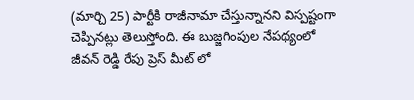(మార్చి 25) పార్టీకి రాజీనామా చేస్తున్నానని విస్పష్టంగా చెప్పినట్లు తెలుస్తోంది. ఈ బుజ్జగింపుల నేపథ్యంలో జీవన్ రెడ్డి రేపు ప్రెస్ మీట్ లో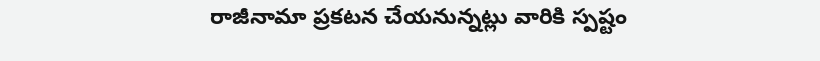రాజీనామా ప్రకటన చేయనున్నట్లు వారికి స్పష్టం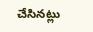చేసినట్లు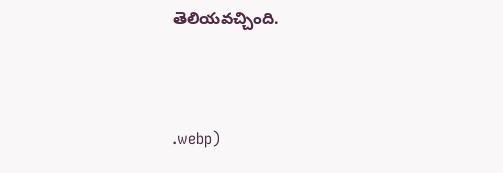తెలియవచ్చింది.



.webp)